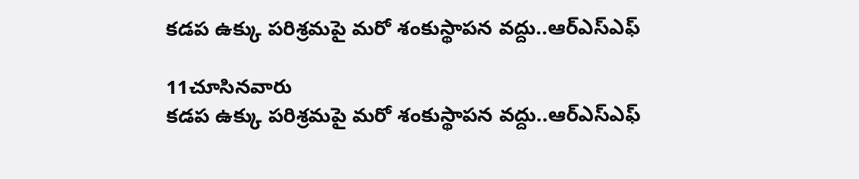కడప ఉక్కు పరిశ్రమపై మరో శంకుస్థాపన వద్దు..ఆర్‌ఎస్‌ఎఫ్

11చూసినవారు
కడప ఉక్కు పరిశ్రమపై మరో శంకుస్థాపన వద్దు..ఆర్‌ఎస్‌ఎఫ్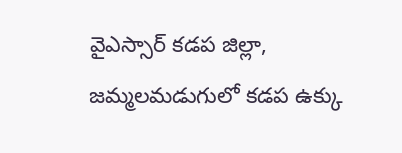వైఎస్సార్‌ కడప జిల్లా, జమ్మలమడుగులో కడప ఉక్కు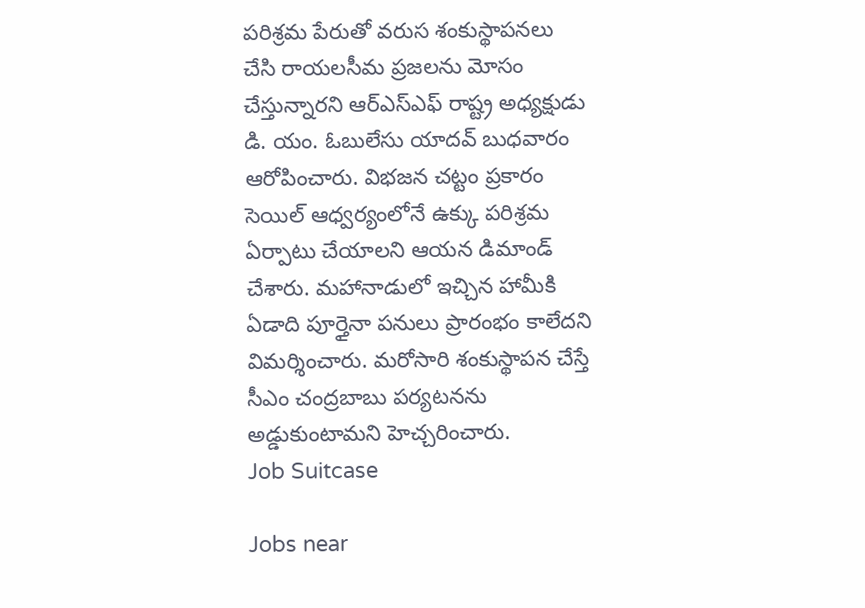పరిశ్రమ పేరుతో వరుస శంకుస్థాపనలు చేసి రాయలసీమ ప్రజలను మోసం చేస్తున్నారని ఆర్‌ఎస్‌ఎఫ్ రాష్ట్ర అధ్యక్షుడు డి. యం. ఓబులేసు యాదవ్ బుధవారం ఆరోపించారు. విభజన చట్టం ప్రకారం సెయిల్ ఆధ్వర్యంలోనే ఉక్కు పరిశ్రమ ఏర్పాటు చేయాలని ఆయన డిమాండ్ చేశారు. మహానాడులో ఇచ్చిన హామీకి ఏడాది పూర్తైనా పనులు ప్రారంభం కాలేదని విమర్శించారు. మరోసారి శంకుస్థాపన చేస్తే సీఎం చంద్రబాబు పర్యటనను అడ్డుకుంటామని హెచ్చరించారు.
Job Suitcase

Jobs near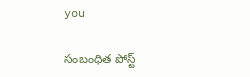you

సంబంధిత పోస్ట్